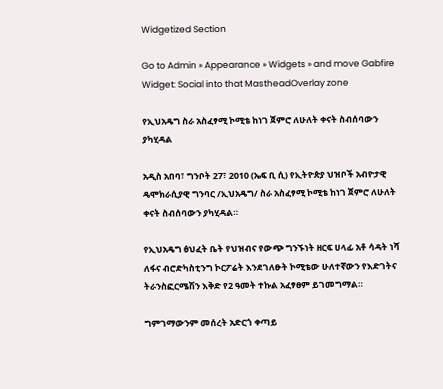Widgetized Section

Go to Admin » Appearance » Widgets » and move Gabfire Widget: Social into that MastheadOverlay zone

የኢህአዴግ ስራ አስፈፃሚ ኮሚቴ ከነገ ጀምሮ ለሁለት ቀናት ስብሰባውን ያካሂዳል

አዲስ አበባ፣ ግንቦት 27፣ 2010 (ኤፍ ቢ ሲ) የኢትዮጵያ ህዝቦች አብዮታዊ ዴሞክራሲያዊ ግንባር /ኢህአዴግ/ ስራ አስፈፃሚ ኮሚቴ ከነገ ጀምሮ ለሁለት ቀናት ስብሰባውን ያካሂዳል።

የኢህአዴግ ፅህፈት ቤት የህዝብና የውጭ ግንኙነት ዘርፍ ሀላፊ አቶ ሳዳት ነሻ ለፋና ብሮድካስቲንግ ኮርፖሬት እንደገለፁት ኮሚቴው ሁለተኛውን የእድገትና ትራንስፎርሜሽን እቅድ የ2 ዓመት ተኩል አፈፃፀም ይገመግማል።

ግምገማውንም መሰረት አድርጎ ቀጣይ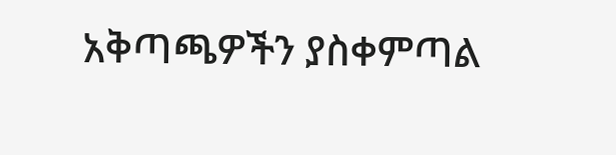አቅጣጫዎችን ያስቀምጣል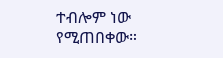ተብሎም ነው የሚጠበቀው።